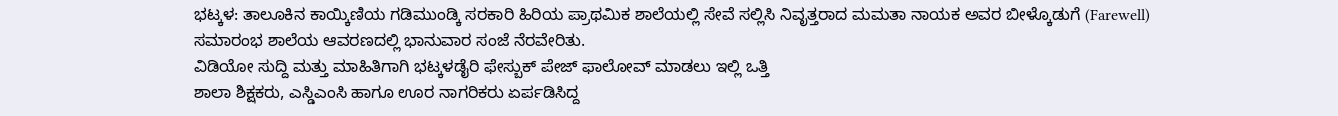ಭಟ್ಕಳ: ತಾಲೂಕಿನ ಕಾಯ್ಕಿಣಿಯ ಗಡಿಮುಂಡ್ಕಿ ಸರಕಾರಿ ಹಿರಿಯ ಪ್ರಾಥಮಿಕ ಶಾಲೆಯಲ್ಲಿ ಸೇವೆ ಸಲ್ಲಿಸಿ ನಿವೃತ್ತರಾದ ಮಮತಾ ನಾಯಕ ಅವರ ಬೀಳ್ಕೊಡುಗೆ (Farewell) ಸಮಾರಂಭ ಶಾಲೆಯ ಆವರಣದಲ್ಲಿ ಭಾನುವಾರ ಸಂಜೆ ನೆರವೇರಿತು.
ವಿಡಿಯೋ ಸುದ್ದಿ ಮತ್ತು ಮಾಹಿತಿಗಾಗಿ ಭಟ್ಕಳಡೈರಿ ಫೇಸ್ಬುಕ್ ಪೇಜ್ ಫಾಲೋವ್ ಮಾಡಲು ಇಲ್ಲಿ ಒತ್ತಿ
ಶಾಲಾ ಶಿಕ್ಷಕರು, ಎಸ್ಡಿಎಂಸಿ ಹಾಗೂ ಊರ ನಾಗರಿಕರು ಏರ್ಪಡಿಸಿದ್ದ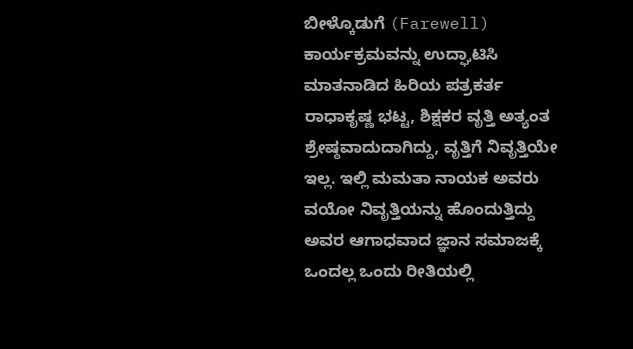ಬೀಳ್ಕೊಡುಗೆ (Farewell) ಕಾರ್ಯಕ್ರಮವನ್ನು ಉದ್ಘಾಟಿಸಿ ಮಾತನಾಡಿದ ಹಿರಿಯ ಪತ್ರಕರ್ತ ರಾಧಾಕೃಷ್ಣ ಭಟ್ಟ, ಶಿಕ್ಷಕರ ವೃತ್ತಿ ಅತ್ಯಂತ ಶ್ರೇಷ್ಠವಾದುದಾಗಿದ್ದು, ವೃತ್ತಿಗೆ ನಿವೃತ್ತಿಯೇ ಇಲ್ಲ. ಇಲ್ಲಿ ಮಮತಾ ನಾಯಕ ಅವರು ವಯೋ ನಿವೃತ್ತಿಯನ್ನು ಹೊಂದುತ್ತಿದ್ದು ಅವರ ಆಗಾಧವಾದ ಜ್ಞಾನ ಸಮಾಜಕ್ಕೆ ಒಂದಲ್ಲ ಒಂದು ರೀತಿಯಲ್ಲಿ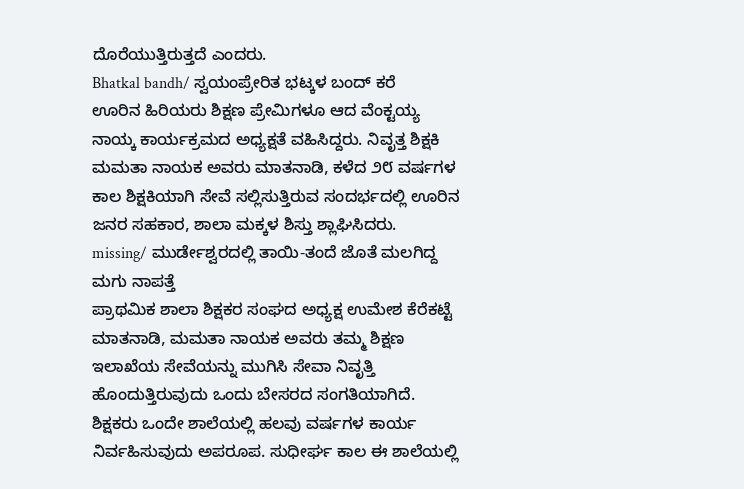ದೊರೆಯುತ್ತಿರುತ್ತದೆ ಎಂದರು.
Bhatkal bandh/ ಸ್ವಯಂಪ್ರೇರಿತ ಭಟ್ಕಳ ಬಂದ್ ಕರೆ
ಊರಿನ ಹಿರಿಯರು ಶಿಕ್ಷಣ ಪ್ರೇಮಿಗಳೂ ಆದ ವೆಂಕ್ಟಯ್ಯ ನಾಯ್ಕ ಕಾರ್ಯಕ್ರಮದ ಅಧ್ಯಕ್ಷತೆ ವಹಿಸಿದ್ದರು. ನಿವೃತ್ತ ಶಿಕ್ಷಕಿ ಮಮತಾ ನಾಯಕ ಅವರು ಮಾತನಾಡಿ, ಕಳೆದ ೨೮ ವರ್ಷಗಳ ಕಾಲ ಶಿಕ್ಷಕಿಯಾಗಿ ಸೇವೆ ಸಲ್ಲಿಸುತ್ತಿರುವ ಸಂದರ್ಭದಲ್ಲಿ ಊರಿನ ಜನರ ಸಹಕಾರ, ಶಾಲಾ ಮಕ್ಕಳ ಶಿಸ್ತು ಶ್ಲಾಘಿಸಿದರು.
missing/ ಮುರ್ಡೇಶ್ವರದಲ್ಲಿ ತಾಯಿ-ತಂದೆ ಜೊತೆ ಮಲಗಿದ್ದ ಮಗು ನಾಪತ್ತೆ
ಪ್ರಾಥಮಿಕ ಶಾಲಾ ಶಿಕ್ಷಕರ ಸಂಘದ ಅಧ್ಯಕ್ಷ ಉಮೇಶ ಕೆರೆಕಟ್ಟೆ ಮಾತನಾಡಿ, ಮಮತಾ ನಾಯಕ ಅವರು ತಮ್ಮ ಶಿಕ್ಷಣ ಇಲಾಖೆಯ ಸೇವೆಯನ್ನು ಮುಗಿಸಿ ಸೇವಾ ನಿವೃತ್ತಿ ಹೊಂದುತ್ತಿರುವುದು ಒಂದು ಬೇಸರದ ಸಂಗತಿಯಾಗಿದೆ. ಶಿಕ್ಷಕರು ಒಂದೇ ಶಾಲೆಯಲ್ಲಿ ಹಲವು ವರ್ಷಗಳ ಕಾರ್ಯ ನಿರ್ವಹಿಸುವುದು ಅಪರೂಪ. ಸುಧೀರ್ಘ ಕಾಲ ಈ ಶಾಲೆಯಲ್ಲಿ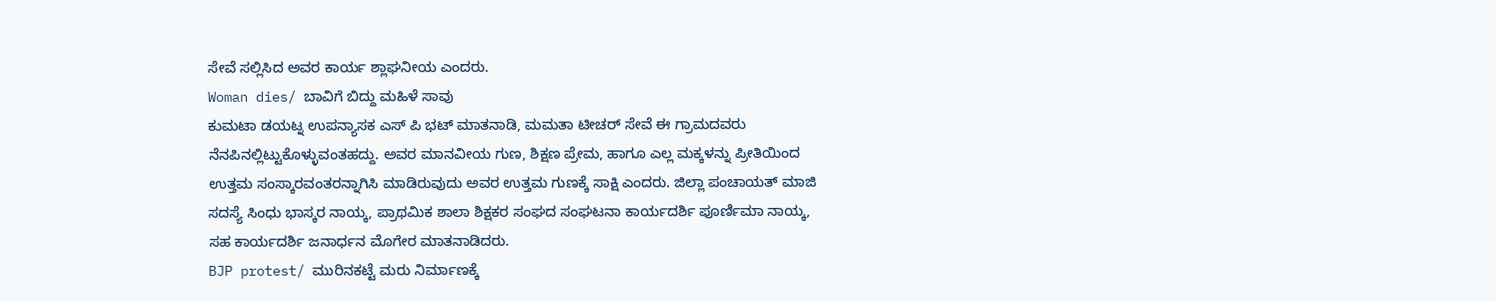ಸೇವೆ ಸಲ್ಲಿಸಿದ ಅವರ ಕಾರ್ಯ ಶ್ಲಾಘನೀಯ ಎಂದರು.
Woman dies/ ಬಾವಿಗೆ ಬಿದ್ದು ಮಹಿಳೆ ಸಾವು
ಕುಮಟಾ ಡಯಟ್ನ ಉಪನ್ಯಾಸಕ ಎಸ್ ಪಿ ಭಟ್ ಮಾತನಾಡಿ, ಮಮತಾ ಟೀಚರ್ ಸೇವೆ ಈ ಗ್ರಾಮದವರು ನೆನಪಿನಲ್ಲಿಟ್ಟುಕೊಳ್ಳುವಂತಹದ್ದು. ಅವರ ಮಾನವೀಯ ಗುಣ, ಶಿಕ್ಷಣ ಪ್ರೇಮ, ಹಾಗೂ ಎಲ್ಲ ಮಕ್ಕಳನ್ನು ಪ್ರೀತಿಯಿಂದ ಉತ್ತಮ ಸಂಸ್ಕಾರವಂತರನ್ನಾಗಿಸಿ ಮಾಡಿರುವುದು ಅವರ ಉತ್ತಮ ಗುಣಕ್ಕೆ ಸಾಕ್ಷಿ ಎಂದರು. ಜಿಲ್ಲಾ ಪಂಚಾಯತ್ ಮಾಜಿ ಸದಸ್ಯೆ ಸಿಂಧು ಭಾಸ್ಕರ ನಾಯ್ಕ, ಪ್ರಾಥಮಿಕ ಶಾಲಾ ಶಿಕ್ಷಕರ ಸಂಘದ ಸಂಘಟನಾ ಕಾರ್ಯದರ್ಶಿ ಪೂರ್ಣಿಮಾ ನಾಯ್ಕ, ಸಹ ಕಾರ್ಯದರ್ಶಿ ಜನಾರ್ಧನ ಮೊಗೇರ ಮಾತನಾಡಿದರು.
BJP protest/ ಮುರಿನಕಟ್ಟೆ ಮರು ನಿರ್ಮಾಣಕ್ಕೆ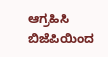ಆಗ್ರಹಿಸಿ ಬಿಜೆಪಿಯಿಂದ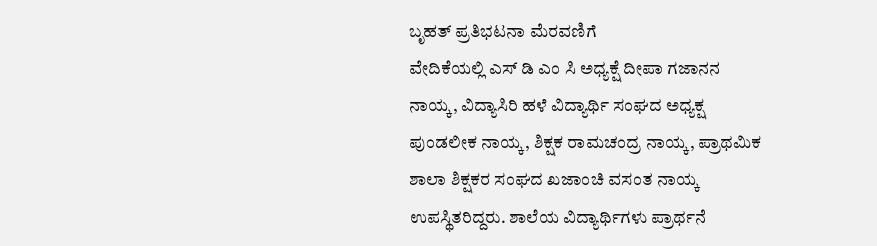ಬೃಹತ್ ಪ್ರತಿಭಟನಾ ಮೆರವಣಿಗೆ
ವೇದಿಕೆಯಲ್ಲಿ ಎಸ್ ಡಿ ಎಂ ಸಿ ಅಧ್ಯಕ್ಷೆ ದೀಪಾ ಗಜಾನನ ನಾಯ್ಕ, ವಿದ್ಯಾಸಿರಿ ಹಳೆ ವಿದ್ಯಾರ್ಥಿ ಸಂಘದ ಅಧ್ಯಕ್ಷ ಪುಂಡಲೀಕ ನಾಯ್ಕ, ಶಿಕ್ಷಕ ರಾಮಚಂದ್ರ ನಾಯ್ಕ, ಪ್ರಾಥಮಿಕ ಶಾಲಾ ಶಿಕ್ಷಕರ ಸಂಘದ ಖಜಾಂಚಿ ವಸಂತ ನಾಯ್ಕ ಉಪಸ್ಥಿತರಿದ್ದರು. ಶಾಲೆಯ ವಿದ್ಯಾರ್ಥಿಗಳು ಪ್ರಾರ್ಥನೆ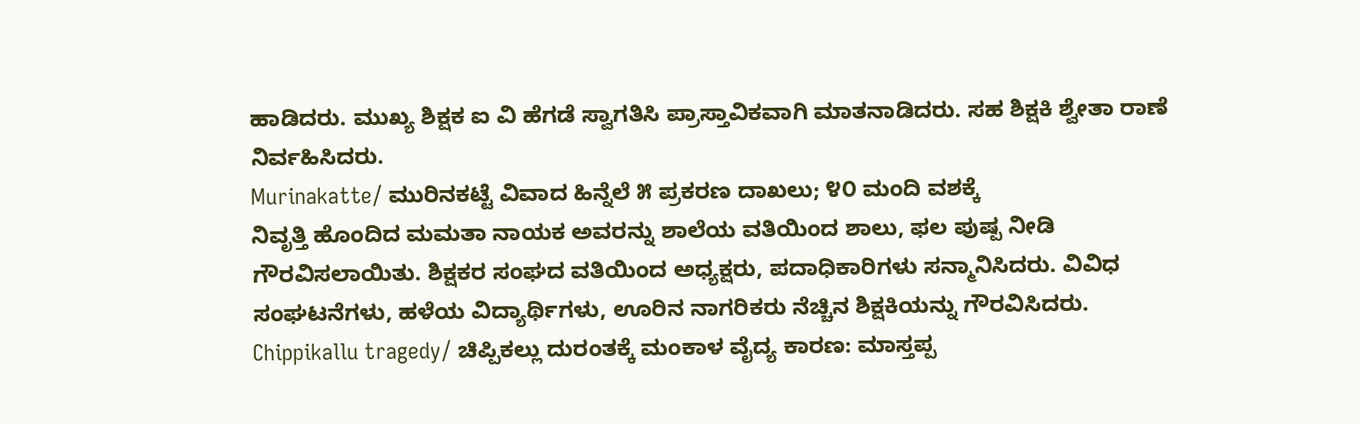ಹಾಡಿದರು. ಮುಖ್ಯ ಶಿಕ್ಷಕ ಐ ವಿ ಹೆಗಡೆ ಸ್ವಾಗತಿಸಿ ಪ್ರಾಸ್ತಾವಿಕವಾಗಿ ಮಾತನಾಡಿದರು. ಸಹ ಶಿಕ್ಷಕಿ ಶ್ವೇತಾ ರಾಣೆ ನಿರ್ವಹಿಸಿದರು.
Murinakatte/ ಮುರಿನಕಟ್ಟೆ ವಿವಾದ ಹಿನ್ನೆಲೆ ೫ ಪ್ರಕರಣ ದಾಖಲು; ೪೦ ಮಂದಿ ವಶಕ್ಕೆ
ನಿವೃತ್ತಿ ಹೊಂದಿದ ಮಮತಾ ನಾಯಕ ಅವರನ್ನು ಶಾಲೆಯ ವತಿಯಿಂದ ಶಾಲು, ಫಲ ಪುಷ್ಪ ನೀಡಿ ಗೌರವಿಸಲಾಯಿತು. ಶಿಕ್ಷಕರ ಸಂಘದ ವತಿಯಿಂದ ಅಧ್ಯಕ್ಷರು, ಪದಾಧಿಕಾರಿಗಳು ಸನ್ಮಾನಿಸಿದರು. ವಿವಿಧ ಸಂಘಟನೆಗಳು, ಹಳೆಯ ವಿದ್ಯಾರ್ಥಿಗಳು, ಊರಿನ ನಾಗರಿಕರು ನೆಚ್ಚಿನ ಶಿಕ್ಷಕಿಯನ್ನು ಗೌರವಿಸಿದರು.
Chippikallu tragedy/ ಚಿಪ್ಪಿಕಲ್ಲು ದುರಂತಕ್ಕೆ ಮಂಕಾಳ ವೈದ್ಯ ಕಾರಣ: ಮಾಸ್ತಪ್ಪ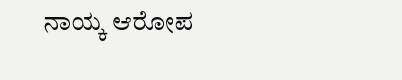ನಾಯ್ಕ ಆರೋಪ